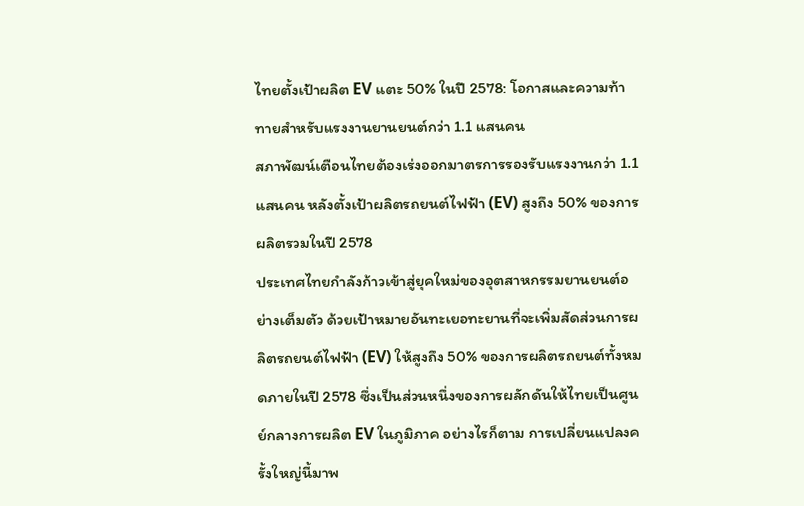ไทยตั้งเป้าผลิต EV แตะ 50% ในปี 2578: โอกาสและความท้าทายสำหรับแรงงานยานยนต์กว่า 1.1 แสนคน
สภาพัฒน์เตือนไทยต้องเร่งออกมาตรการรองรับแรงงานกว่า 1.1 แสนคน หลังตั้งเป้าผลิตรถยนต์ไฟฟ้า (EV) สูงถึง 50% ของการผลิตรวมในปี 2578
ประเทศไทยกำลังก้าวเข้าสู่ยุคใหม่ของอุตสาหกรรมยานยนต์อย่างเต็มตัว ด้วยเป้าหมายอันทะเยอทะยานที่จะเพิ่มสัดส่วนการผลิตรถยนต์ไฟฟ้า (EV) ให้สูงถึง 50% ของการผลิตรถยนต์ทั้งหมดภายในปี 2578 ซึ่งเป็นส่วนหนึ่งของการผลักดันให้ไทยเป็นศูนย์กลางการผลิต EV ในภูมิภาค อย่างไรก็ตาม การเปลี่ยนแปลงครั้งใหญ่นี้มาพ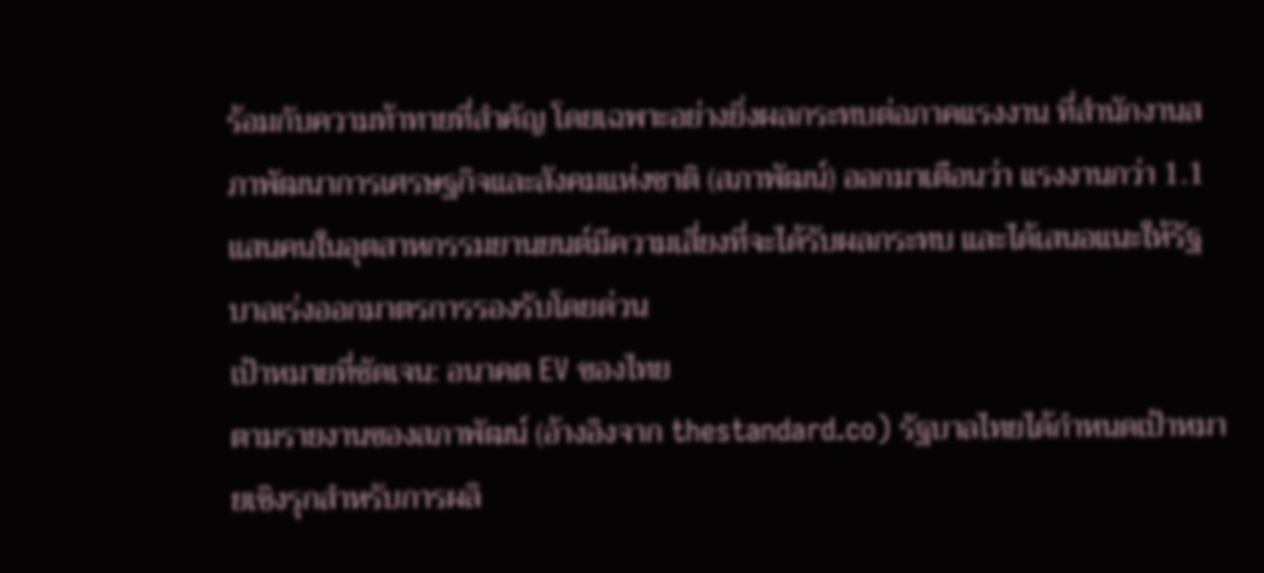ร้อมกับความท้าทายที่สำคัญ โดยเฉพาะอย่างยิ่งผลกระทบต่อภาคแรงงาน ที่สำนักงานสภาพัฒนาการเศรษฐกิจและสังคมแห่งชาติ (สภาพัฒน์) ออกมาเตือนว่า แรงงานกว่า 1.1 แสนคนในอุตสาหกรรมยานยนต์มีความเสี่ยงที่จะได้รับผลกระทบ และได้เสนอแนะให้รัฐบาลเร่งออกมาตรการรองรับโดยด่วน
เป้าหมายที่ชัดเจน: อนาคต EV ของไทย
ตามรายงานของสภาพัฒน์ (อ้างอิงจาก thestandard.co) รัฐบาลไทยได้กำหนดเป้าหมายเชิงรุกสำหรับการผลิ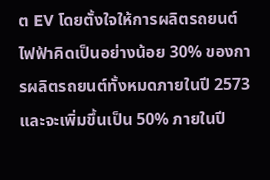ต EV โดยตั้งใจให้การผลิตรถยนต์ไฟฟ้าคิดเป็นอย่างน้อย 30% ของการผลิตรถยนต์ทั้งหมดภายในปี 2573 และจะเพิ่มขึ้นเป็น 50% ภายในปี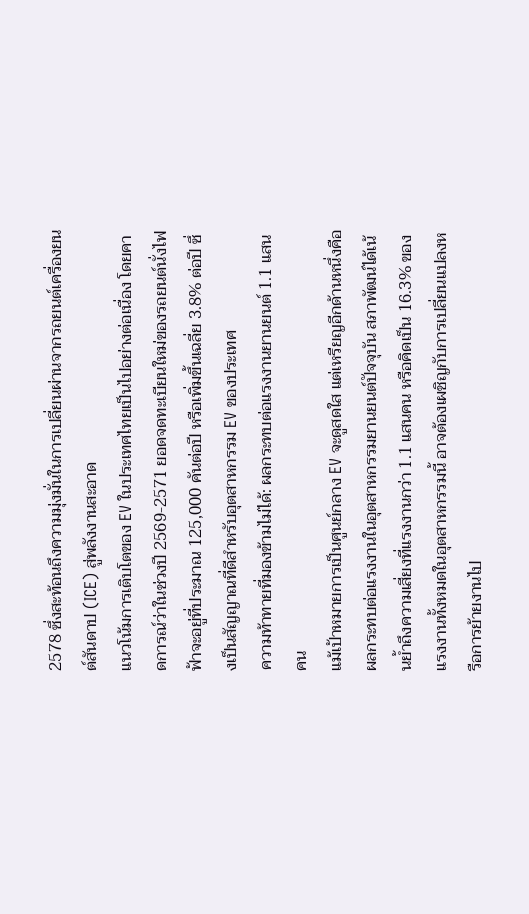2578 ซึ่งสะท้อนถึงความมุ่งมั่นในการเปลี่ยนผ่านจากรถยนต์เครื่องยนต์สันดาป (ICE) สู่พลังงานสะอาด
แนวโน้มการเติบโตของ EV ในประเทศไทยเป็นไปอย่างต่อเนื่อง โดยคาดการณ์ว่าในช่วงปี 2569-2571 ยอดจดทะเบียนใหม่ของรถยนต์นั่งไฟฟ้าจะอยู่ที่ประมาณ 125,000 คันต่อปี หรือเพิ่มขึ้นเฉลี่ย 3.8% ต่อปี ซึ่งเป็นสัญญาณที่ดีสำหรับอุตสาหกรรม EV ของประเทศ
ความท้าทายที่มองข้ามไม่ได้: ผลกระทบต่อแรงงานยานยนต์ 1.1 แสนคน
แม้เป้าหมายการเป็นศูนย์กลาง EV จะดูสดใส แต่เหรียญอีกด้านหนึ่งคือผลกระทบต่อแรงงานในอุตสาหกรรมยานยนต์ปัจจุบัน สภาพัฒน์ได้เน้นย้ำถึงความเสี่ยงที่แรงงานกว่า 1.1 แสนคน หรือคิดเป็น 16.3% ของแรงงานทั้งหมดในอุตสาหกรรมนี้ อาจต้องเผชิญกับการเปลี่ยนแปลงหรือการย้ายงานไป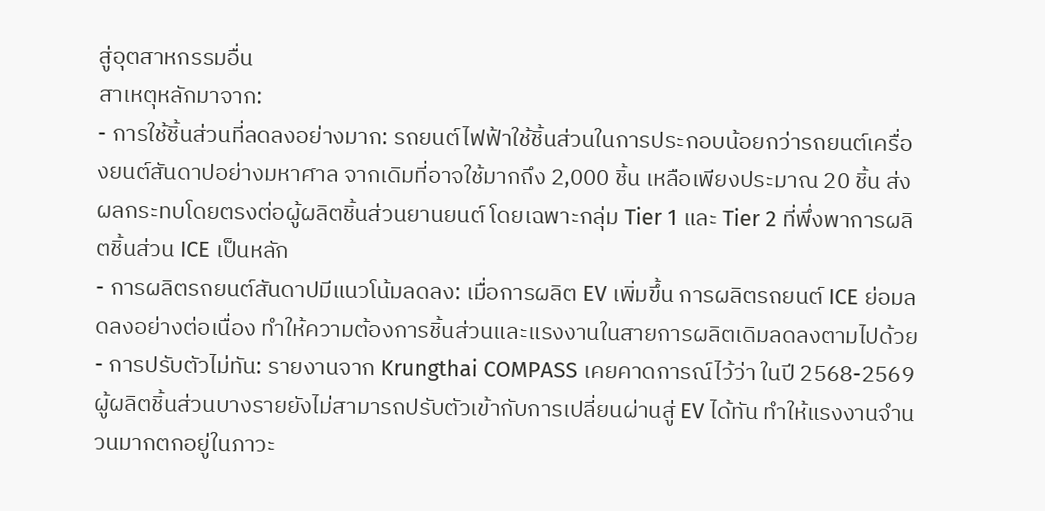สู่อุตสาหกรรมอื่น
สาเหตุหลักมาจาก:
- การใช้ชิ้นส่วนที่ลดลงอย่างมาก: รถยนต์ไฟฟ้าใช้ชิ้นส่วนในการประกอบน้อยกว่ารถยนต์เครื่องยนต์สันดาปอย่างมหาศาล จากเดิมที่อาจใช้มากถึง 2,000 ชิ้น เหลือเพียงประมาณ 20 ชิ้น ส่งผลกระทบโดยตรงต่อผู้ผลิตชิ้นส่วนยานยนต์ โดยเฉพาะกลุ่ม Tier 1 และ Tier 2 ที่พึ่งพาการผลิตชิ้นส่วน ICE เป็นหลัก
- การผลิตรถยนต์สันดาปมีแนวโน้มลดลง: เมื่อการผลิต EV เพิ่มขึ้น การผลิตรถยนต์ ICE ย่อมลดลงอย่างต่อเนื่อง ทำให้ความต้องการชิ้นส่วนและแรงงานในสายการผลิตเดิมลดลงตามไปด้วย
- การปรับตัวไม่ทัน: รายงานจาก Krungthai COMPASS เคยคาดการณ์ไว้ว่า ในปี 2568-2569 ผู้ผลิตชิ้นส่วนบางรายยังไม่สามารถปรับตัวเข้ากับการเปลี่ยนผ่านสู่ EV ได้ทัน ทำให้แรงงานจำนวนมากตกอยู่ในภาวะ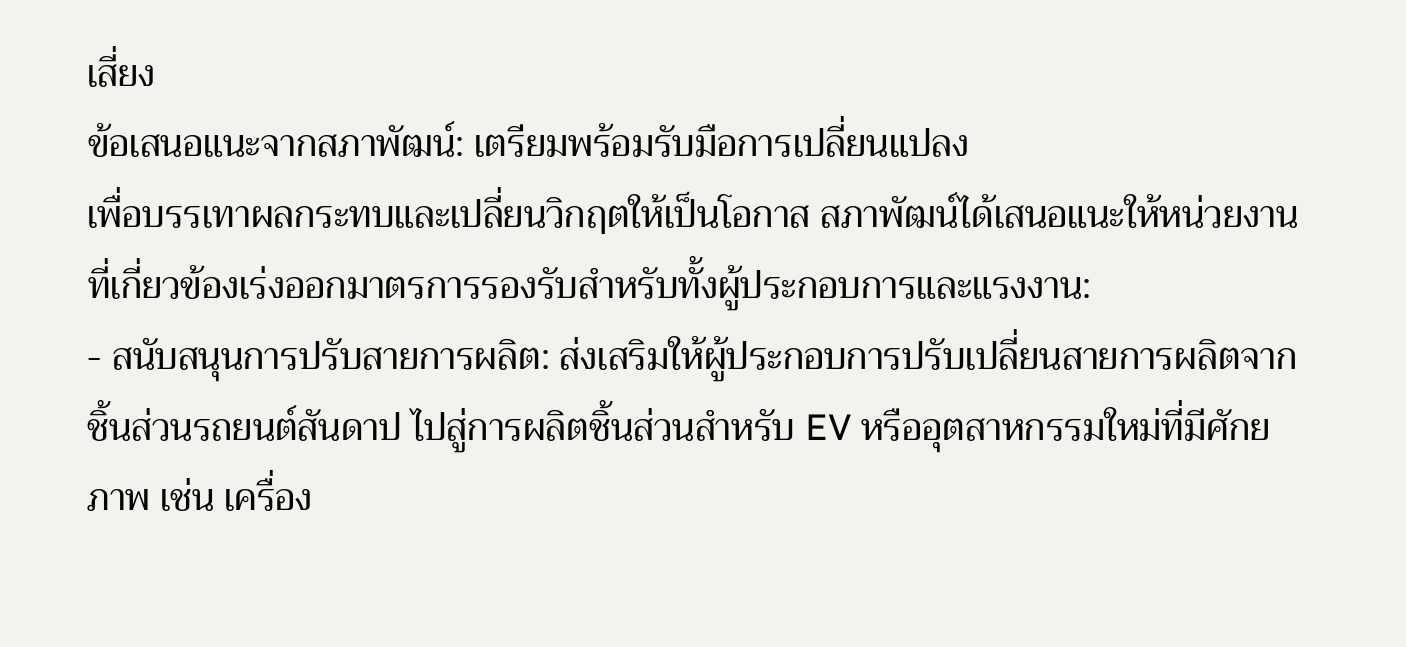เสี่ยง
ข้อเสนอแนะจากสภาพัฒน์: เตรียมพร้อมรับมือการเปลี่ยนแปลง
เพื่อบรรเทาผลกระทบและเปลี่ยนวิกฤตให้เป็นโอกาส สภาพัฒน์ได้เสนอแนะให้หน่วยงานที่เกี่ยวข้องเร่งออกมาตรการรองรับสำหรับทั้งผู้ประกอบการและแรงงาน:
- สนับสนุนการปรับสายการผลิต: ส่งเสริมให้ผู้ประกอบการปรับเปลี่ยนสายการผลิตจากชิ้นส่วนรถยนต์สันดาป ไปสู่การผลิตชิ้นส่วนสำหรับ EV หรืออุตสาหกรรมใหม่ที่มีศักยภาพ เช่น เครื่อง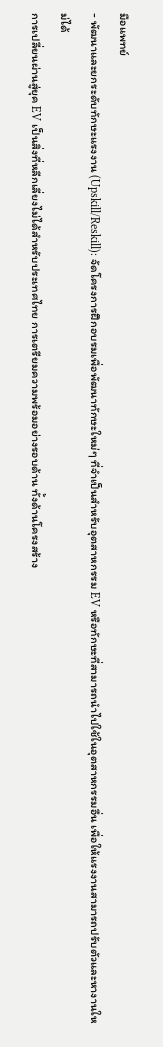มือแพทย์
- พัฒนาและยกระดับทักษะแรงงาน (Upskill/Reskill): จัดโครงการฝึกอบรมเพื่อพัฒนาทักษะใหม่ๆ ที่จำเป็นสำหรับอุตสาหกรรม EV หรือทักษะที่สามารถนำไปใช้ในอุตสาหกรรมอื่น เพื่อให้แรงงานสามารถปรับตัวและหางานใหม่ได้
การเปลี่ยนผ่านสู่ยุค EV เป็นสิ่งที่หลีกเลี่ยงไม่ได้สำหรับประเทศไทย การเตรียมความพร้อมอย่างรอบด้าน ทั้งด้านโครงสร้าง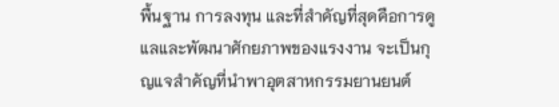พื้นฐาน การลงทุน และที่สำคัญที่สุดคือการดูแลและพัฒนาศักยภาพของแรงงาน จะเป็นกุญแจสำคัญที่นำพาอุตสาหกรรมยานยนต์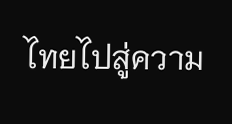ไทยไปสู่ความ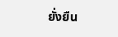ยั่งยืน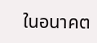ในอนาคต